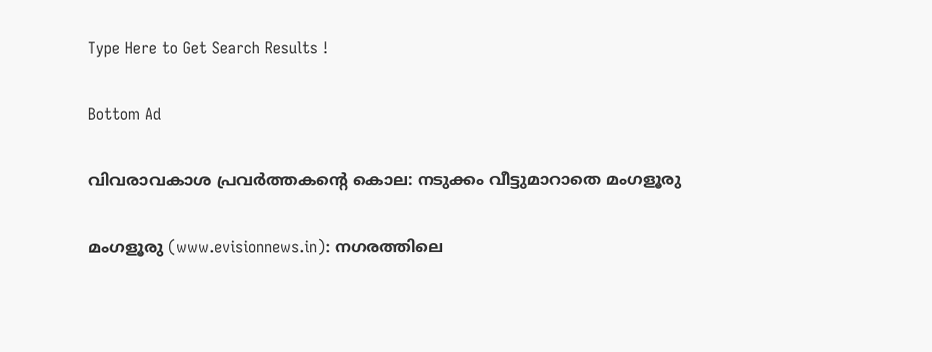Type Here to Get Search Results !

Bottom Ad

വിവരാവകാശ പ്രവര്‍ത്തകന്റെ കൊല: നടുക്കം വീട്ടുമാറാതെ മംഗളൂരു

മംഗളൂരു (www.evisionnews.in): നഗരത്തിലെ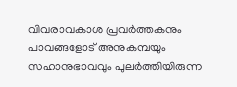വിവരാവകാശ പ്രവര്‍ത്തകനും പാവങ്ങളോട് അനുകമ്പയും സഹാനുഭാവവും പുലര്‍ത്തിയിരുന്ന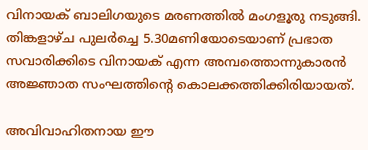വിനായക് ബാലിഗയുടെ മരണത്തില്‍ മംഗളൂരു നടുങ്ങി. തിങ്കളാഴ്ച പുലര്‍ച്ചെ 5.30മണിയോടെയാണ് പ്രഭാത സവാരിക്കിടെ വിനായക് എന്ന അമ്പത്തൊന്നുകാരന്‍ അജ്ഞാത സംഘത്തിന്റെ കൊലക്കത്തിക്കിരിയായത്.

അവിവാഹിതനായ ഈ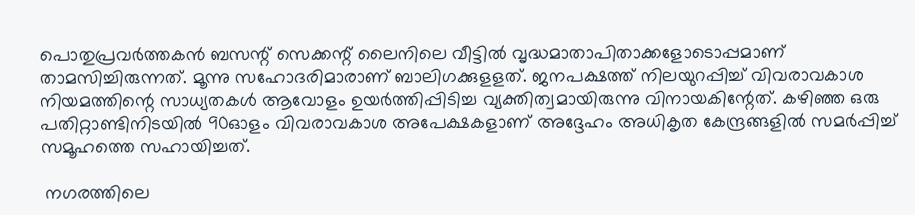പൊതുപ്രവര്‍ത്തകന്‍ ബസന്റ് സെക്കന്റ് ലൈനിലെ വീട്ടില്‍ വൃദ്ധമാതാപിതാക്കളോടൊപ്പമാണ് താമസിച്ചിരുന്നത്. മൂന്നു സഹോദരിമാരാണ് ബാലിഗക്കുളളത്. ജനപക്ഷത്ത് നിലയുറപ്പിച്ച് വിവരാവകാശ നിയമത്തിന്റെ സാധ്യതകള്‍ ആവോളം ഉയര്‍ത്തിപ്പിടിച്ച വ്യക്തിത്വമായിരുന്നു വിനായകിന്റേത്. കഴിഞ്ഞ ഒരു പതിറ്റാണ്ടിനിടയില്‍ 90ഓളം വിവരാവകാശ അപേക്ഷകളാണ് അദ്ദേഹം അധികൃത കേന്ദ്രങ്ങളില്‍ സമര്‍പ്പിച്ച് സമൂഹത്തെ സഹായിച്ചത്.

 നഗരത്തിലെ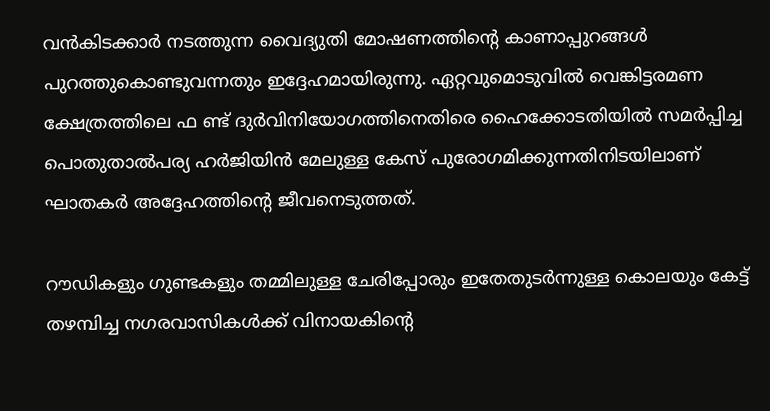വന്‍കിടക്കാര്‍ നടത്തുന്ന വൈദ്യുതി മോഷണത്തിന്റെ കാണാപ്പുറങ്ങള്‍ പുറത്തുകൊണ്ടുവന്നതും ഇദ്ദേഹമായിരുന്നു. ഏറ്റവുമൊടുവില്‍ വെങ്കിട്ടരമണ ക്ഷേത്രത്തിലെ ഫ ണ്ട് ദുര്‍വിനിയോഗത്തിനെതിരെ ഹൈക്കോടതിയില്‍ സമര്‍പ്പിച്ച പൊതുതാല്‍പര്യ ഹര്‍ജിയിന്‍ മേലുള്ള കേസ് പുരോഗമിക്കുന്നതിനിടയിലാണ് ഘാതകര്‍ അദ്ദേഹത്തിന്റെ ജീവനെടുത്തത്.

റൗഡികളും ഗുണ്ടകളും തമ്മിലുള്ള ചേരിപ്പോരും ഇതേതുടര്‍ന്നുള്ള കൊലയും കേട്ട് തഴമ്പിച്ച നഗരവാസികള്‍ക്ക് വിനായകിന്റെ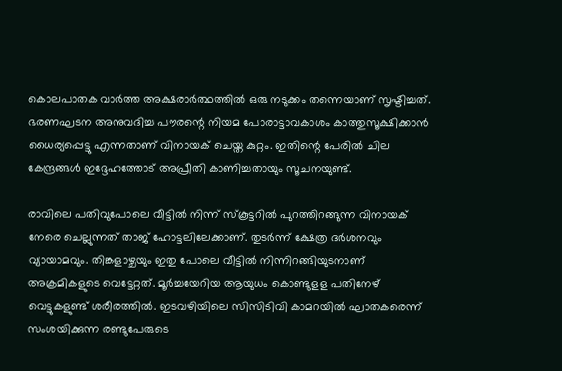കൊലപാതക വാര്‍ത്ത അക്ഷരാര്‍ത്ഥത്തില്‍ ഒരു നടുക്കം തന്നെയാണ് സൃഷ്ടിച്ചത്. ഭരണഘടന അനുവദിച്ച പൗരന്റെ നിയമ പോരാട്ടാവകാശം കാത്തുസൂക്ഷിക്കാന്‍ ധൈര്യപ്പെട്ടു എന്നതാണ് വിനായക് ചെയ്ത കുറ്റം. ഇതിന്റെ പേരില്‍ ചില കേന്ദ്രങ്ങള്‍ ഇദ്ദേഹത്തോട് അപ്രീതി കാണിച്ചതായും സൂചനയുണ്ട്.

രാവിലെ പതിവുപോലെ വീട്ടില്‍ നിന്ന് സ്‌കൂട്ടറില്‍ പുറത്തിറങ്ങുന്ന വിനായക് നേരെ ചെല്ലുന്നത് താജ് ഹോട്ടലിലേക്കാണ്. തുടര്‍ന്ന് ക്ഷേത്ര ദര്‍ശനവും വ്യായാമവും. തിങ്കളാഴ്ചയും ഇതു പോലെ വീട്ടില്‍ നിന്നിറങ്ങിയുടനാണ് അക്രമികളുടെ വെട്ടേറ്റത്. മൂര്‍ച്ചയേറിയ ആയുധം കൊണ്ടുളള പതിനേഴ് വെട്ടുകളുണ്ട് ശരീരത്തില്‍. ഇടവഴിയിലെ സിസിടിവി കാമറയില്‍ ഘാതകരെന്ന് സംശയിക്കുന്ന രണ്ടുപേരുടെ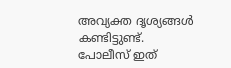അവ്യക്ത ദൃശ്യങ്ങള്‍ കണ്ടിട്ടുണ്ട്. പോലീസ് ഇത്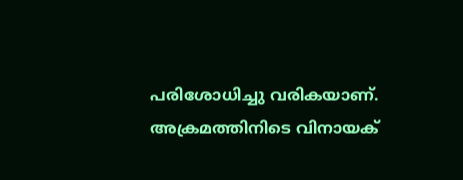പരിശോധിച്ചു വരികയാണ്. അക്രമത്തിനിടെ വിനായക്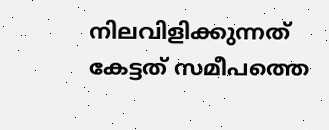നിലവിളിക്കുന്നത് കേട്ടത് സമീപത്തെ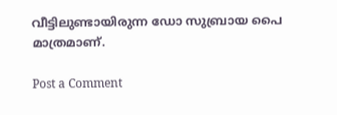വീട്ടിലുണ്ടായിരുന്ന ഡോ സുബ്രായ പൈ മാത്രമാണ്.

Post a Comment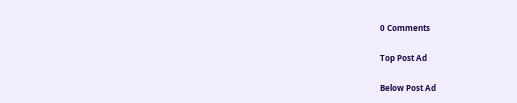0 Comments

Top Post Ad

Below Post Ad